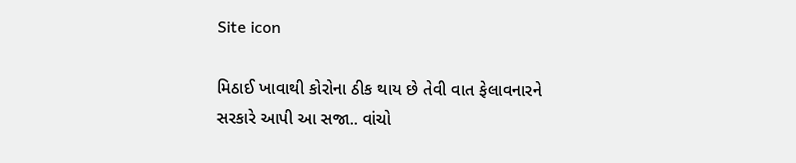Site icon

મિઠાઈ ખાવાથી કોરોના ઠીક થાય છે તેવી વાત ફેલાવનારને સરકારે આપી આ સજા.. વાંચો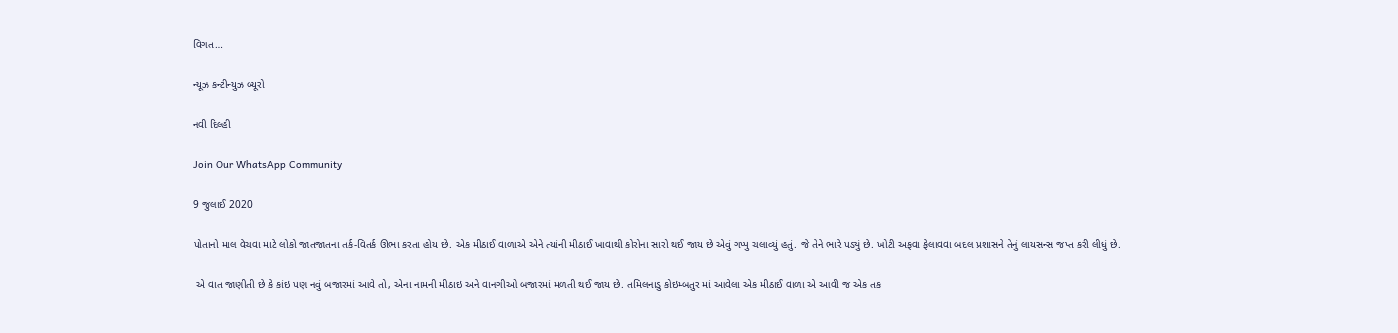વિગત…

ન્યૂઝ કન્ટીન્યુઝ બ્યૂરો

નવી દિલ્હી

Join Our WhatsApp Community

9 જુલાઈ 2020

પોતાનો માલ વેચવા માટે લોકો જાતજાતના તર્ક-વિતર્ક ઊભા કરતા હોય છે. એક મીઠાઈ વાળાએ એને ત્યાંની મીઠાઈ ખાવાથી કોરોના સારો થઈ જાય છે એવું ગપ્પુ ચલાવ્યું હતું. જે તેને ભારે પડ્યું છે. ખોટી અફવા ફેલાવવા બદલ પ્રશાસને તેનું લાયસન્સ જપ્ત કરી લીધું છે.

 એ વાત જાણીતી છે કે કાંઇ પણ નવું બજારમાં આવે તો, એના નામની મીઠાઇ અને વાનગીઓ બજારમાં મળતી થઈ જાય છે. તમિલનાડુ કોઇમ્બતુર માં આવેલા એક મીઠાઈ વાળા એ આવી જ એક તક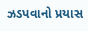ઝડપવાનો પ્રયાસ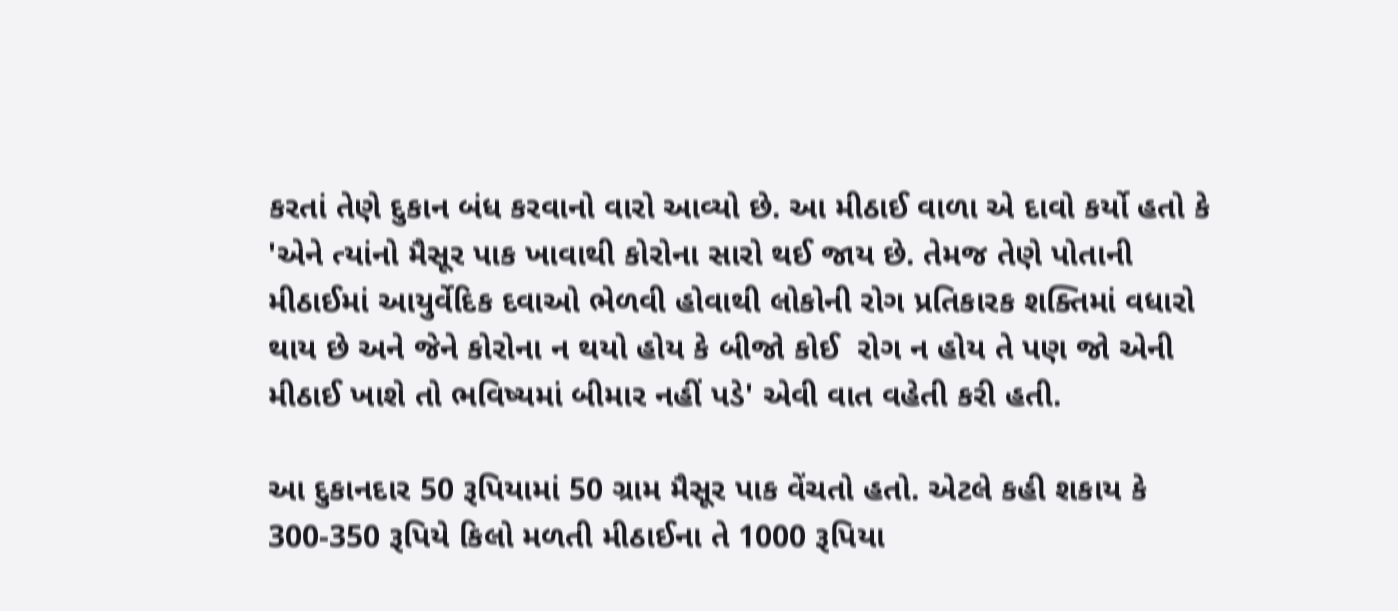કરતાં તેણે દુકાન બંધ કરવાનો વારો આવ્યો છે. આ મીઠાઈ વાળા એ દાવો કર્યો હતો કે 'એને ત્યાંનો મૈસૂર પાક ખાવાથી કોરોના સારો થઈ જાય છે. તેમજ તેણે પોતાની મીઠાઈમાં આયુર્વેદિક દવાઓ ભેળવી હોવાથી લોકોની રોગ પ્રતિકારક શક્તિમાં વધારો થાય છે અને જેને કોરોના ન થયો હોય કે બીજો કોઈ  રોગ ન હોય તે પણ જો એની મીઠાઈ ખાશે તો ભવિષ્યમાં બીમાર નહીં પડે' એવી વાત વહેતી કરી હતી.

આ દુકાનદાર 50 રૂપિયામાં 50 ગ્રામ મૈસૂર પાક વેંચતો હતો. એટલે કહી શકાય કે 300-350 રૂપિયે કિલો મળતી મીઠાઈના તે 1000 રૂપિયા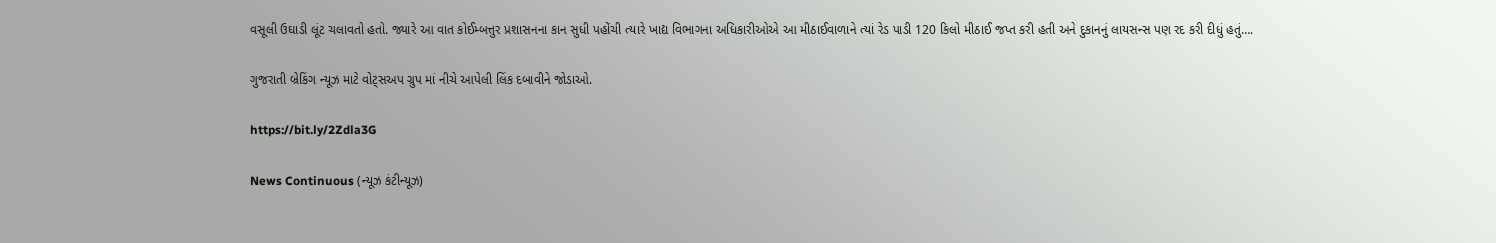વસૂલી ઉઘાડી લૂંટ ચલાવતો હતો. જ્યારે આ વાત કોઈમ્બત્તુર પ્રશાસનના કાન સુધી પહોંચી ત્યારે ખાદ્ય વિભાગના અધિકારીઓએ આ મીઠાઈવાળાને ત્યાં રેડ પાડી 120 કિલો મીઠાઈ જપ્ત કરી હતી અને દુકાનનું લાયસન્સ પણ રદ કરી દીધું હતું….

ગુજરાતી બ્રેકિંગ ન્યૂઝ માટે વોટ્સઅપ ગ્રુપ માં નીચે આપેલી લિંક દબાવીને જોડાઓ.

https://bit.ly/2Zdla3G

News Continuous (ન્યૂઝ કંટીન્યૂઝ)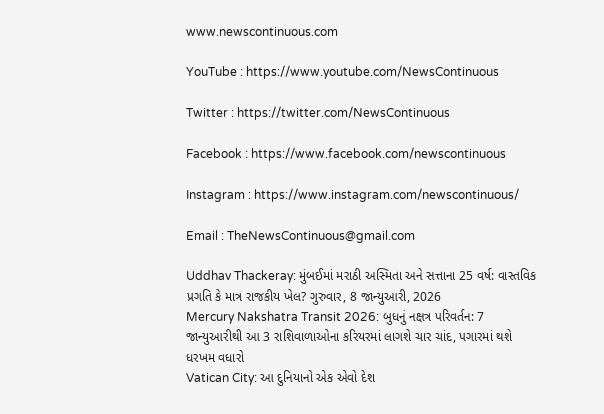www.newscontinuous.com

YouTube : https://www.youtube.com/NewsContinuous

Twitter : https://twitter.com/NewsContinuous

Facebook : https://www.facebook.com/newscontinuous

Instagram : https://www.instagram.com/newscontinuous/

Email : TheNewsContinuous@gmail.com

Uddhav Thackeray: મુંબઈમાં મરાઠી અસ્મિતા અને સત્તાના 25 વર્ષ: વાસ્તવિક પ્રગતિ કે માત્ર રાજકીય ખેલ? ગુરુવાર, 8 જાન્યુઆરી, 2026
Mercury Nakshatra Transit 2026: બુધનું નક્ષત્ર પરિવર્તન: 7 જાન્યુઆરીથી આ 3 રાશિવાળાઓના કરિયરમાં લાગશે ચાર ચાંદ, પગારમાં થશે ધરખમ વધારો
Vatican City: આ દુનિયાનો એક એવો દેશ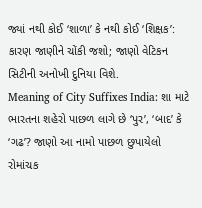જ્યાં નથી કોઈ ‘શાળા’ કે નથી કોઈ ‘શિક્ષક’: કારણ જાણીને ચોંકી જશો; જાણો વેટિકન સિટીની અનોખી દુનિયા વિશે.
Meaning of City Suffixes India: શા માટે ભારતના શહેરો પાછળ લાગે છે ‘પુર’, ‘બાદ’ કે ‘ગઢ’? જાણો આ નામો પાછળ છુપાયેલો રોમાંચક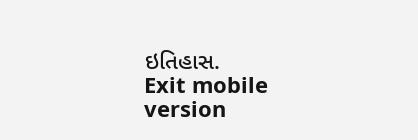ઇતિહાસ.
Exit mobile version